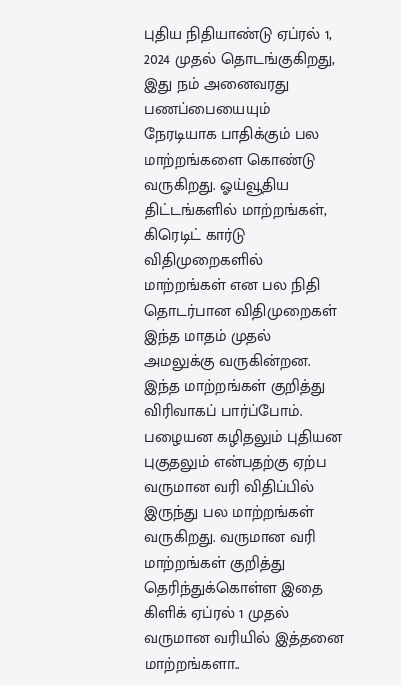புதிய நிதியாண்டு ஏப்ரல் 1, 2024 முதல் தொடங்குகிறது, இது நம் அனைவரது பணப்பையையும் நேரடியாக பாதிக்கும் பல மாற்றங்களை கொண்டு வருகிறது. ஓய்வூதிய திட்டங்களில் மாற்றங்கள், கிரெடிட் கார்டு விதிமுறைகளில் மாற்றங்கள் என பல நிதி தொடர்பான விதிமுறைகள் இந்த மாதம் முதல் அமலுக்கு வருகின்றன. இந்த மாற்றங்கள் குறித்து விரிவாகப் பார்ப்போம்.
பழையன கழிதலும் புதியன புகுதலும் என்பதற்கு ஏற்ப வருமான வரி விதிப்பில் இருந்து பல மாற்றங்கள் வருகிறது. வருமான வரி மாற்றங்கள் குறித்து தெரிந்துக்கொள்ள இதை கிளிக் ஏப்ரல் 1 முதல் வருமான வரியில் இத்தனை மாற்றங்களா..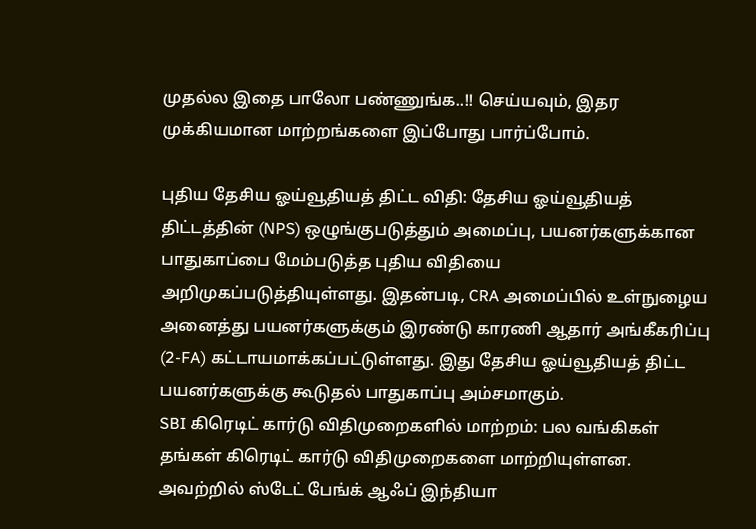முதல்ல இதை பாலோ பண்ணுங்க..!! செய்யவும், இதர முக்கியமான மாற்றங்களை இப்போது பார்ப்போம்.

புதிய தேசிய ஓய்வூதியத் திட்ட விதி: தேசிய ஓய்வூதியத் திட்டத்தின் (NPS) ஒழுங்குபடுத்தும் அமைப்பு, பயனர்களுக்கான பாதுகாப்பை மேம்படுத்த புதிய விதியை அறிமுகப்படுத்தியுள்ளது. இதன்படி, CRA அமைப்பில் உள்நுழைய அனைத்து பயனர்களுக்கும் இரண்டு காரணி ஆதார் அங்கீகரிப்பு (2-FA) கட்டாயமாக்கப்பட்டுள்ளது. இது தேசிய ஓய்வூதியத் திட்ட பயனர்களுக்கு கூடுதல் பாதுகாப்பு அம்சமாகும்.
SBI கிரெடிட் கார்டு விதிமுறைகளில் மாற்றம்: பல வங்கிகள் தங்கள் கிரெடிட் கார்டு விதிமுறைகளை மாற்றியுள்ளன. அவற்றில் ஸ்டேட் பேங்க் ஆஃப் இந்தியா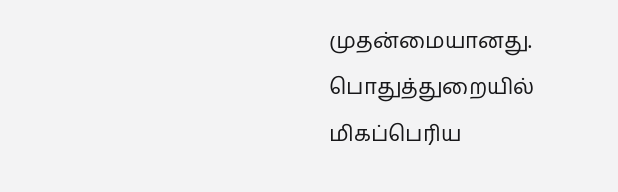முதன்மையானது. பொதுத்துறையில் மிகப்பெரிய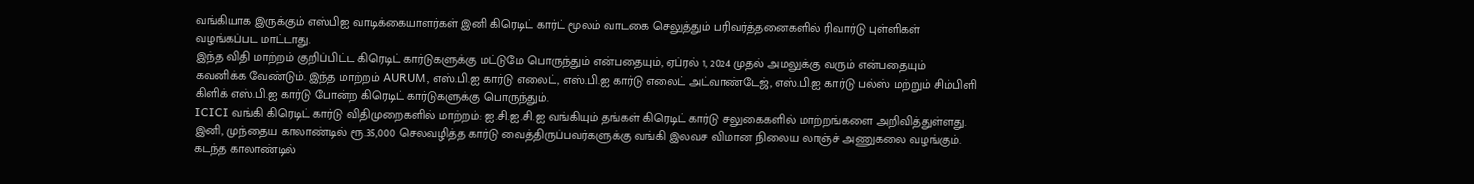வங்கியாக இருக்கும் எஸ்பிஐ வாடிக்கையாளர்கள் இனி கிரெடிட் கார்ட் மூலம் வாடகை செலுத்தும் பரிவர்த்தனைகளில் ரிவார்டு புள்ளிகள் வழங்கப்பட மாட்டாது.
இந்த விதி மாற்றம் குறிப்பிட்ட கிரெடிட் கார்டுகளுக்கு மட்டுமே பொருந்தும் என்பதையும், ஏப்ரல் 1, 2024 முதல் அமலுக்கு வரும் என்பதையும் கவனிக்க வேண்டும். இந்த மாற்றம் AURUM, எஸ்.பி.ஐ கார்டு எலைட், எஸ்.பி.ஐ கார்டு எலைட் அட்வாண்டேஜ், எஸ்.பி.ஐ கார்டு பல்ஸ் மற்றும் சிம்பிளி கிளிக் எஸ்.பி.ஐ கார்டு போன்ற கிரெடிட் கார்டுகளுக்கு பொருந்தும்.
ICICI வங்கி கிரெடிட் கார்டு விதிமுறைகளில் மாற்றம்: ஐ.சி.ஐ.சி.ஐ வங்கியும் தங்கள் கிரெடிட் கார்டு சலுகைகளில் மாற்றங்களை அறிவித்துள்ளது. இனி, முந்தைய காலாண்டில் ரூ.35,000 செலவழித்த கார்டு வைத்திருப்பவர்களுக்கு வங்கி இலவச விமான நிலைய லாஞ்ச் அணுகலை வழங்கும். கடந்த காலாண்டில்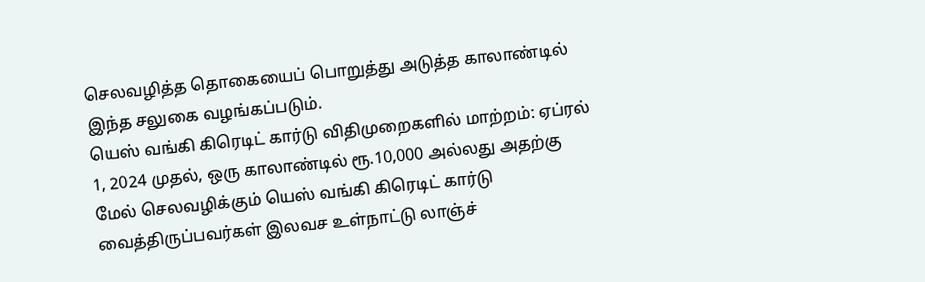செலவழித்த தொகையைப் பொறுத்து அடுத்த காலாண்டில் இந்த சலுகை வழங்கப்படும்.
யெஸ் வங்கி கிரெடிட் கார்டு விதிமுறைகளில் மாற்றம்: ஏப்ரல் 1, 2024 முதல், ஒரு காலாண்டில் ரூ.10,000 அல்லது அதற்கு மேல் செலவழிக்கும் யெஸ் வங்கி கிரெடிட் கார்டு வைத்திருப்பவர்கள் இலவச உள்நாட்டு லாஞ்ச்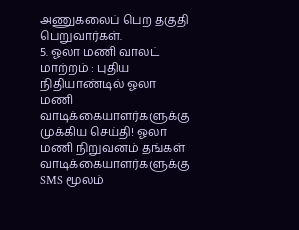அணுகலைப் பெற தகுதி பெறுவார்கள்.
5. ஓலா மணி வாலட் மாற்றம் : புதிய நிதியாண்டில் ஓலா மணி வாடிக்கையாளர்களுக்கு முக்கிய செய்தி! ஓலா மணி நிறுவனம் தங்கள் வாடிக்கையாளர்களுக்கு SMS மூலம்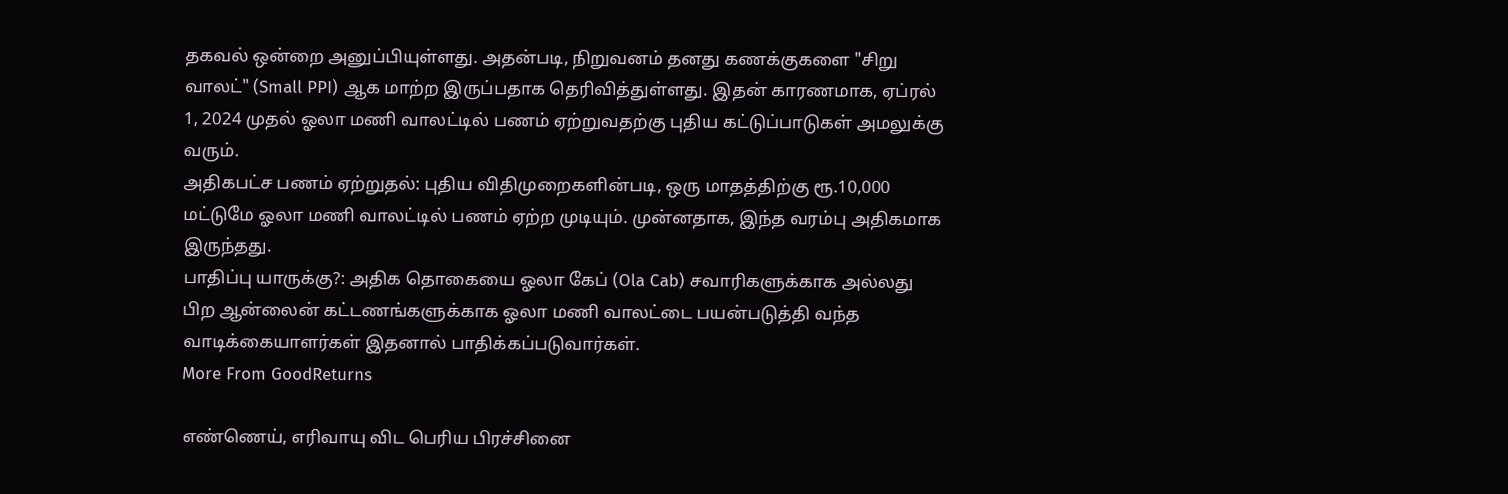தகவல் ஒன்றை அனுப்பியுள்ளது. அதன்படி, நிறுவனம் தனது கணக்குகளை "சிறு வாலட்" (Small PPI) ஆக மாற்ற இருப்பதாக தெரிவித்துள்ளது. இதன் காரணமாக, ஏப்ரல் 1, 2024 முதல் ஓலா மணி வாலட்டில் பணம் ஏற்றுவதற்கு புதிய கட்டுப்பாடுகள் அமலுக்கு வரும்.
அதிகபட்ச பணம் ஏற்றுதல்: புதிய விதிமுறைகளின்படி, ஒரு மாதத்திற்கு ரூ.10,000 மட்டுமே ஓலா மணி வாலட்டில் பணம் ஏற்ற முடியும். முன்னதாக, இந்த வரம்பு அதிகமாக இருந்தது.
பாதிப்பு யாருக்கு?: அதிக தொகையை ஓலா கேப் (Ola Cab) சவாரிகளுக்காக அல்லது பிற ஆன்லைன் கட்டணங்களுக்காக ஓலா மணி வாலட்டை பயன்படுத்தி வந்த வாடிக்கையாளர்கள் இதனால் பாதிக்கப்படுவார்கள்.
More From GoodReturns

எண்ணெய், எரிவாயு விட பெரிய பிரச்சினை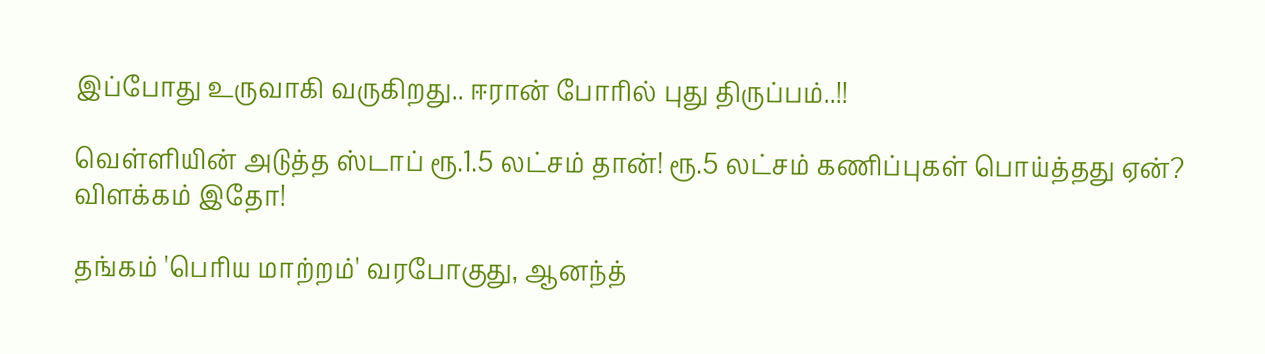இப்போது உருவாகி வருகிறது.. ஈரான் போரில் புது திருப்பம்..!!

வெள்ளியின் அடுத்த ஸ்டாப் ரூ.1.5 லட்சம் தான்! ரூ.5 லட்சம் கணிப்புகள் பொய்த்தது ஏன்? விளக்கம் இதோ!

தங்கம் 'பெரிய மாற்றம்' வரபோகுது, ஆனந்த்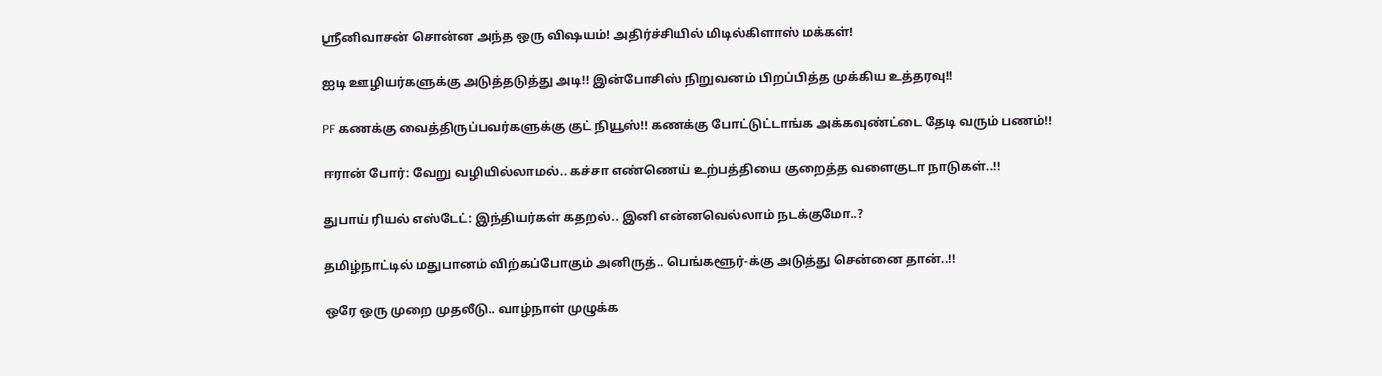ஸ்ரீனிவாசன் சொன்ன அந்த ஒரு விஷயம்! அதிர்ச்சியில் மிடில்கிளாஸ் மக்கள்!

ஐடி ஊழியர்களுக்கு அடுத்தடுத்து அடி!! இன்போசிஸ் நிறுவனம் பிறப்பித்த முக்கிய உத்தரவு!!

PF கணக்கு வைத்திருப்பவர்களுக்கு குட் நியூஸ்!! கணக்கு போட்டுட்டாங்க அக்கவுண்ட்டை தேடி வரும் பணம்!!

ஈரான் போர்: வேறு வழியில்லாமல்.. கச்சா எண்ணெய் உற்பத்தியை குறைத்த வளைகுடா நாடுகள்..!!

துபாய் ரியல் எஸ்டேட்: இந்தியர்கள் கதறல்.. இனி என்னவெல்லாம் நடக்குமோ..?

தமிழ்நாட்டில் மதுபானம் விற்கப்போகும் அனிருத்.. பெங்களூர்-க்கு அடுத்து சென்னை தான்..!!

ஒரே ஒரு முறை முதலீடு.. வாழ்நாள் முழுக்க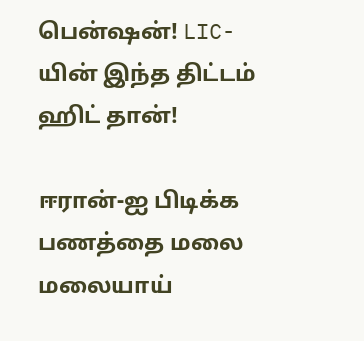பென்ஷன்! LIC-யின் இந்த திட்டம் ஹிட் தான்!

ஈரான்-ஐ பிடிக்க பணத்தை மலை மலையாய்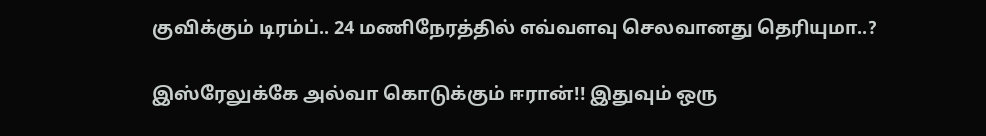குவிக்கும் டிரம்ப்.. 24 மணிநேரத்தில் எவ்வளவு செலவானது தெரியுமா..?

இஸ்ரேலுக்கே அல்வா கொடுக்கும் ஈரான்!! இதுவும் ஒரு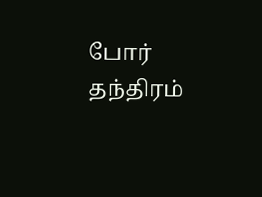போர் தந்திரம்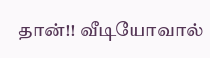தான்!! வீடியோவால்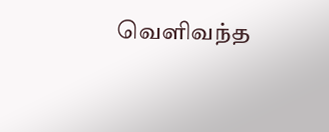வெளிவந்த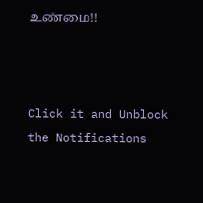உண்மை!!



Click it and Unblock the Notifications